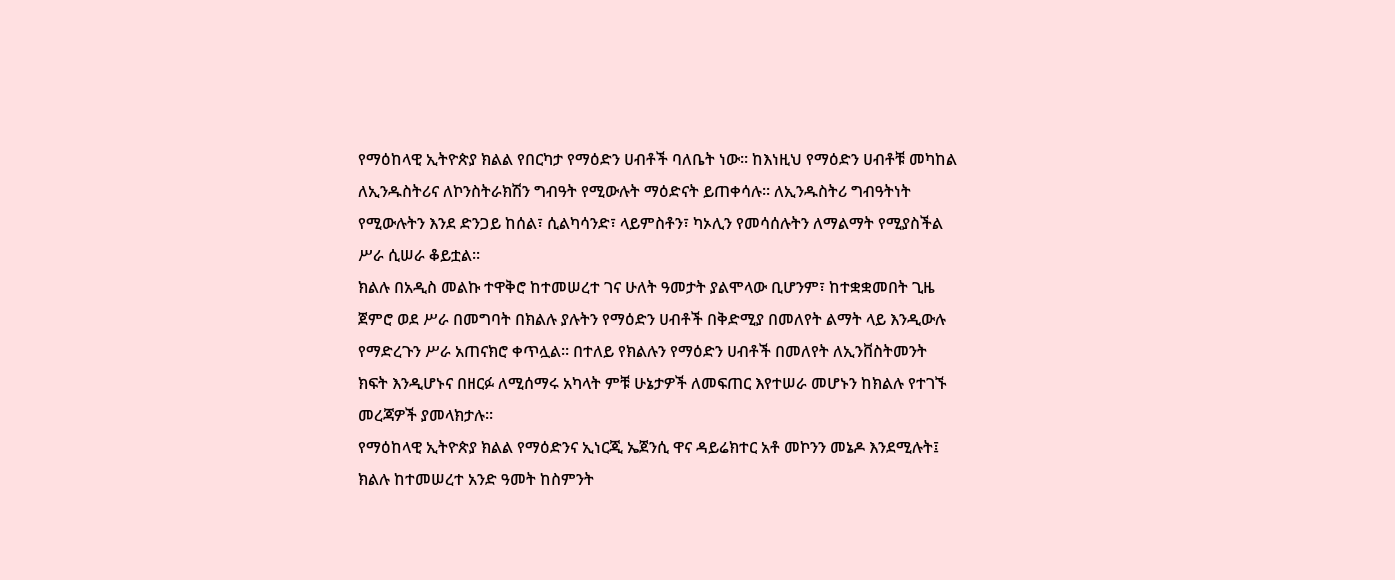የማዕከላዊ ኢትዮጵያ ክልል የበርካታ የማዕድን ሀብቶች ባለቤት ነው፡፡ ከእነዚህ የማዕድን ሀብቶቹ መካከል ለኢንዱስትሪና ለኮንስትራክሽን ግብዓት የሚውሉት ማዕድናት ይጠቀሳሉ፡፡ ለኢንዱስትሪ ግብዓትነት የሚውሉትን እንደ ድንጋይ ከሰል፣ ሲልካሳንድ፣ ላይምስቶን፣ ካኦሊን የመሳሰሉትን ለማልማት የሚያስችል ሥራ ሲሠራ ቆይቷል፡፡
ክልሉ በአዲስ መልኩ ተዋቅሮ ከተመሠረተ ገና ሁለት ዓመታት ያልሞላው ቢሆንም፣ ከተቋቋመበት ጊዜ ጀምሮ ወደ ሥራ በመግባት በክልሉ ያሉትን የማዕድን ሀብቶች በቅድሚያ በመለየት ልማት ላይ እንዲውሉ የማድረጉን ሥራ አጠናክሮ ቀጥሏል። በተለይ የክልሉን የማዕድን ሀብቶች በመለየት ለኢንቨስትመንት ክፍት እንዲሆኑና በዘርፉ ለሚሰማሩ አካላት ምቹ ሁኔታዎች ለመፍጠር እየተሠራ መሆኑን ከክልሉ የተገኙ መረጃዎች ያመላክታሉ፡፡
የማዕከላዊ ኢትዮጵያ ክልል የማዕድንና ኢነርጂ ኤጀንሲ ዋና ዳይሬክተር አቶ መኮንን መኔዶ እንደሚሉት፤ ክልሉ ከተመሠረተ አንድ ዓመት ከስምንት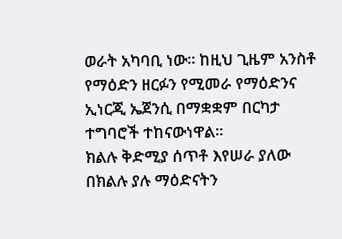ወራት አካባቢ ነው፡፡ ከዚህ ጊዜም አንስቶ የማዕድን ዘርፉን የሚመራ የማዕድንና ኢነርጂ ኤጀንሲ በማቋቋም በርካታ ተግባሮች ተከናውነዋል፡፡
ክልሉ ቅድሚያ ሰጥቶ እየሠራ ያለው በክልሉ ያሉ ማዕድናትን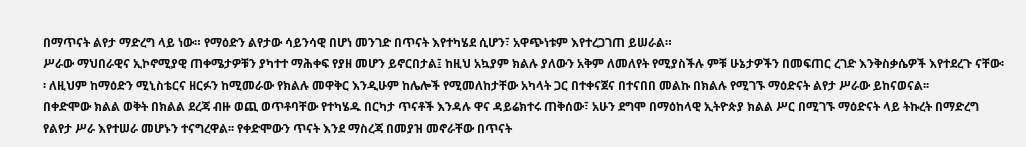በማጥናት ልየታ ማድረግ ላይ ነው። የማዕድን ልየታው ሳይንሳዊ በሆነ መንገድ በጥናት እየተካሄደ ሲሆን፣ አዋጭነቱም እየተረጋገጠ ይሠራል።
ሥራው ማህበራዊና ኢኮኖሚያዊ ጠቀሜታዎቹን ያካተተ ማሕቀፍ የያዘ መሆን ይኖርበታል፤ ከዚህ አኳያም ክልሉ ያለውን አቅም ለመለየት የሚያስችሉ ምቹ ሁኔታዎችን በመፍጠር ረገድ እንቅስቃሴዎች እየተደረጉ ናቸው፡፡ ለዚህም ከማዕድን ሚኒስቴርና ዘርፉን ከሚመራው የክልሉ መዋቅር እንዲሁም ከሌሎች የሚመለከታቸው አካላት ጋር በተቀናጀና በተናበበ መልኩ በክልሉ የሚገኙ ማዕድናት ልየታ ሥራው ይከናወናል፡፡
በቀድሞው ክልል ወቅት በክልል ደረጃ ብዙ ወጪ ወጥቶባቸው የተካሄዱ በርካታ ጥናቶች እንዳሉ ዋና ዳይሬክተሩ ጠቅሰው፣ አሁን ደግሞ በማዕከላዊ ኢትዮጵያ ክልል ሥር በሚገኙ ማዕድናት ላይ ትኩረት በማድረግ የልየታ ሥራ እየተሠራ መሆኑን ተናግረዋል፡፡ የቀድሞውን ጥናት እንደ ማስረጃ በመያዝ መኖራቸው በጥናት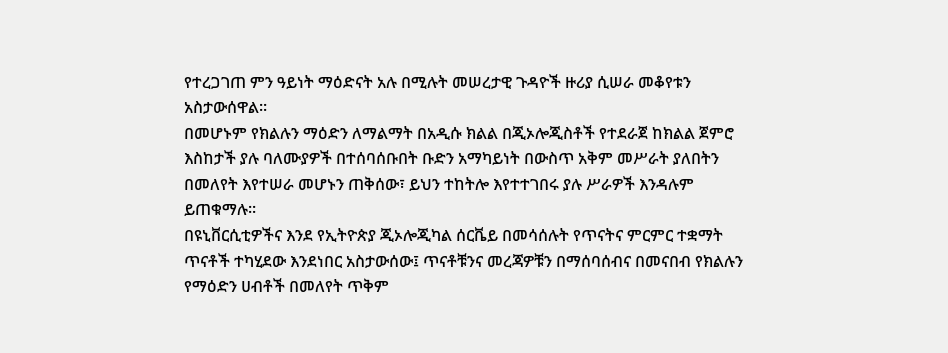የተረጋገጠ ምን ዓይነት ማዕድናት አሉ በሚሉት መሠረታዊ ጉዳዮች ዙሪያ ሲሠራ መቆየቱን አስታውሰዋል፡፡
በመሆኑም የክልሉን ማዕድን ለማልማት በአዲሱ ክልል በጂኦሎጂስቶች የተደራጀ ከክልል ጀምሮ እስከታች ያሉ ባለሙያዎች በተሰባሰቡበት ቡድን አማካይነት በውስጥ አቅም መሥራት ያለበትን በመለየት እየተሠራ መሆኑን ጠቅሰው፣ ይህን ተከትሎ እየተተገበሩ ያሉ ሥራዎች እንዳሉም ይጠቁማሉ፡፡
በዩኒቨርሲቲዎችና እንደ የኢትዮጵያ ጂኦሎጂካል ሰርቬይ በመሳሰሉት የጥናትና ምርምር ተቋማት ጥናቶች ተካሂደው እንደነበር አስታውሰው፤ ጥናቶቹንና መረጃዎቹን በማሰባሰብና በመናበብ የክልሉን የማዕድን ሀብቶች በመለየት ጥቅም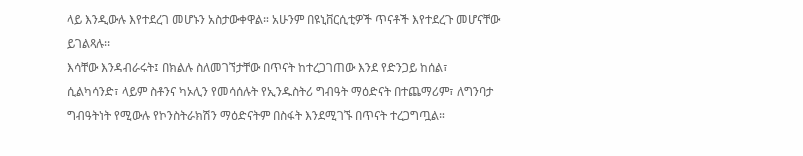ላይ እንዲውሉ እየተደረገ መሆኑን አስታውቀዋል። አሁንም በዩኒቨርሲቲዎች ጥናቶች እየተደረጉ መሆናቸው ይገልጻሉ፡፡
እሳቸው እንዳብራሩት፤ በክልሉ ስለመገኘታቸው በጥናት ከተረጋገጠው እንደ የድንጋይ ከሰል፣ ሲልካሳንድ፣ ላይም ስቶንና ካኦሊን የመሳሰሉት የኢንዱስትሪ ግብዓት ማዕድናት በተጨማሪም፣ ለግንባታ ግብዓትነት የሚውሉ የኮንስትራክሽን ማዕድናትም በስፋት እንደሚገኙ በጥናት ተረጋግጧል።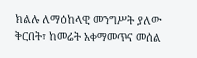ክልሉ ለማዕከላዊ መንግሥት ያለው ቅርበት፣ ከመሬት አቀማመጥና መሰል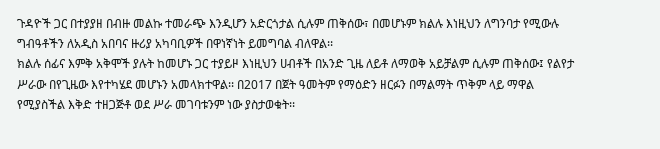ጉዳዮች ጋር በተያያዘ በብዙ መልኩ ተመራጭ እንዲሆን አድርጎታል ሲሉም ጠቅሰው፣ በመሆኑም ክልሉ እነዚህን ለግንባታ የሚውሉ ግብዓቶችን ለአዲስ አበባና ዙሪያ አካባቢዎች በዋነኛነት ይመግባል ብለዋል፡፡
ክልሉ ሰፊና እምቅ አቅሞች ያሉት ከመሆኑ ጋር ተያይዞ እነዚህን ሀብቶች በአንድ ጊዜ ለይቶ ለማወቅ አይቻልም ሲሉም ጠቅሰው፤ የልየታ ሥራው በየጊዜው እየተካሄደ መሆኑን አመላክተዋል፡፡ በ2017 በጀት ዓመትም የማዕድን ዘርፉን በማልማት ጥቅም ላይ ማዋል የሚያስችል እቅድ ተዘጋጅቶ ወደ ሥራ መገባቱንም ነው ያስታወቁት፡፡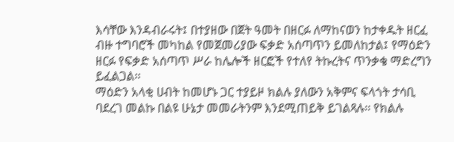እሳቸው እንዳብራሩት፤ በተያዘው በጀት ዓመት በዘርፉ ለማከናወን ከታቀዱት ዘርፈ ብዙ ተግባሮች መካከል የመጀመሪያው ፍቃድ አሰጣጥን ይመለከታል፤ የማዕድን ዘርፉ የፍቃድ አሰጣጥ ሥራ ከሌሎች ዘርፎች የተለየ ትኩረትና ጥንቃቄ ማድረግን ይፈልጋል፡፡
ማዕድን አላቂ ሀብት ከመሆኑ ጋር ተያይዞ ክልሉ ያለውን አቅምና ፍላጎት ታሳቢ ባደረገ መልኩ በልዩ ሁኔታ መመራትንም እንደሚጠይቅ ይገልጻሉ፡፡ የክልሉ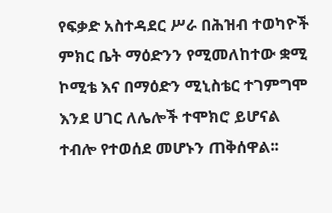የፍቃድ አስተዳደር ሥራ በሕዝብ ተወካዮች ምክር ቤት ማዕድንን የሚመለከተው ቋሚ ኮሚቴ እና በማዕድን ሚኒስቴር ተገምግሞ እንደ ሀገር ለሌሎች ተሞክሮ ይሆናል ተብሎ የተወሰደ መሆኑን ጠቅሰዋል፡፡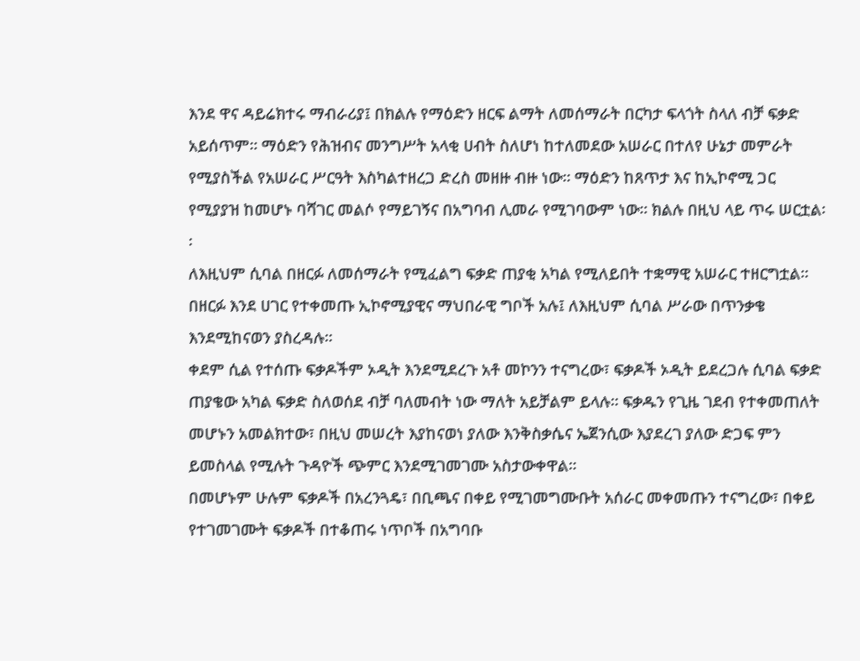እንደ ዋና ዳይሬክተሩ ማብራሪያ፤ በክልሉ የማዕድን ዘርፍ ልማት ለመሰማራት በርካታ ፍላጎት ስላለ ብቻ ፍቃድ አይሰጥም፡፡ ማዕድን የሕዝብና መንግሥት አላቂ ሀብት ስለሆነ ከተለመደው አሠራር በተለየ ሁኔታ መምራት የሚያስችል የአሠራር ሥርዓት እስካልተዘረጋ ድረስ መዘዙ ብዙ ነው፡፡ ማዕድን ከጸጥታ እና ከኢኮኖሚ ጋር የሚያያዝ ከመሆኑ ባሻገር መልሶ የማይገኝና በአግባብ ሊመራ የሚገባውም ነው። ክልሉ በዚህ ላይ ጥሩ ሠርቷል፡፡
ለእዚህም ሲባል በዘርፉ ለመሰማራት የሚፈልግ ፍቃድ ጠያቂ አካል የሚለይበት ተቋማዊ አሠራር ተዘርግቷል፡፡ በዘርፉ እንደ ሀገር የተቀመጡ ኢኮኖሚያዊና ማህበራዊ ግቦች አሉ፤ ለእዚህም ሲባል ሥራው በጥንቃቄ እንደሚከናወን ያስረዳሉ፡፡
ቀደም ሲል የተሰጡ ፍቃዶችም ኦዲት እንደሚደረጉ አቶ መኮንን ተናግረው፣ ፍቃዶች ኦዲት ይደረጋሉ ሲባል ፍቃድ ጠያቄው አካል ፍቃድ ስለወሰደ ብቻ ባለመብት ነው ማለት አይቻልም ይላሉ፡፡ ፍቃዱን የጊዜ ገደብ የተቀመጠለት መሆኑን አመልክተው፣ በዚህ መሠረት እያከናወነ ያለው እንቅስቃሴና ኤጀንሲው እያደረገ ያለው ድጋፍ ምን ይመስላል የሚሉት ጉዳዮች ጭምር እንደሚገመገሙ አስታውቀዋል፡፡
በመሆኑም ሁሉም ፍቃዶች በአረንጓዴ፣ በቢጫና በቀይ የሚገመግሙቡት አሰራር መቀመጡን ተናግረው፣ በቀይ የተገመገሙት ፍቃዶች በተቆጠሩ ነጥቦች በአግባቡ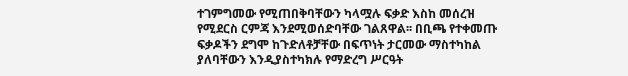ተገምግመው የሚጠበቅባቸውን ካላሟሉ ፍቃድ እስከ መሰረዝ የሚደርስ ርምጃ እንደሚወሰድባቸው ገልጸዋል፡፡ በቢጫ የተቀመጡ ፍቃዶችን ደግሞ ከጉድለቶቻቸው በፍጥነት ታርመው ማስተካከል ያለባቸውን እንዲያስተካክሉ የማድረግ ሥርዓት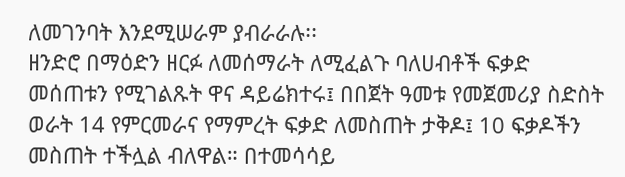ለመገንባት እንደሚሠራም ያብራራሉ፡፡
ዘንድሮ በማዕድን ዘርፉ ለመሰማራት ለሚፈልጉ ባለሀብቶች ፍቃድ መሰጠቱን የሚገልጹት ዋና ዳይሬክተሩ፤ በበጀት ዓመቱ የመጀመሪያ ስድስት ወራት 14 የምርመራና የማምረት ፍቃድ ለመስጠት ታቅዶ፤ 10 ፍቃዶችን መስጠት ተችሏል ብለዋል። በተመሳሳይ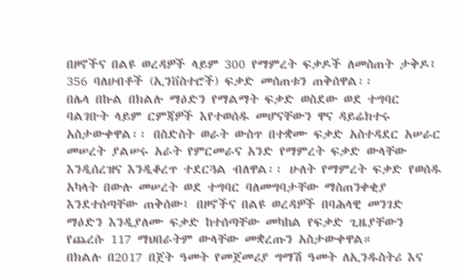በዞኖችና በልዩ ወረዳዎች ላይም 300 የማምረት ፍቃዶች ለመስጠት ታቅዶ፤ 356 ባለሀብቶች (ኢንቨስተሮች) ፍቃድ መሰጠቱን ጠቅሰዋል፡፡
በሌላ በኩል በክልሉ ማዕድን የማልማት ፍቃድ ወስደው ወደ ተግባር ባልገቡት ላይም ርምጃዎች እየተወሰዱ መሆናቸውን ዋና ዳይሬክተሩ አስታውቀዋል፡፡ በስድስት ወራት ውስጥ በተቋሙ ፍቃድ አስተዳደር አሠራር መሠረት ያልሠሩ አራት የምርመራና አንድ የማምረት ፍቃድ ውላቸው እንዲሰረዝና እንዲቆረጥ ተደርጓል ብለዋል፡፡ ሁለት የማምረት ፍቃድ የወሰዱ አካላት በውሉ መሠረት ወደ ተግባር ባለመግባታቸው ማስጠንቀቂያ እንደተሰጣቸው ጠቅሰው፤ በዞኖችና በልዩ ወረዳዎች በባሕላዊ መንገድ ማዕድን እንዲያለሙ ፍቃድ ከተሰጣቸው መካከል የፍቃድ ጊዜያቸውን የጨረሱ 117 ማህበራትም ውላቸው መቋረጡን አስታውቀዋል።
በክልሉ በ2017 በጀት ዓመት የመጀመሪያ ግማሽ ዓመት ለኢንዱስትሪ እና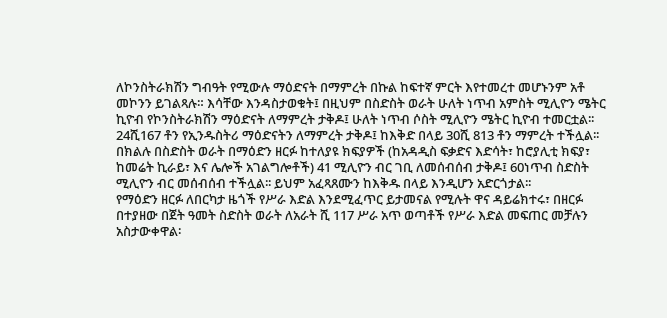ለኮንስትራክሽን ግብዓት የሚውሉ ማዕድናት በማምረት በኩል ከፍተኛ ምርት እየተመረተ መሆኑንም አቶ መኮንን ይገልጻሉ። እሳቸው እንዳስታወቁት፤ በዚህም በስድስት ወራት ሁለት ነጥብ አምስት ሚሊዮን ሜትር ኪዮብ የኮንስትራክሽን ማዕድናት ለማምረት ታቅዶ፤ ሁለት ነጥብ ሶስት ሚሊዮን ሜትር ኪዮብ ተመርቷል፡፡ 24ሺ167 ቶን የኢንዱስትሪ ማዕድናትን ለማምረት ታቅዶ፤ ከእቅድ በላይ 30ሺ 813 ቶን ማምረት ተችሏል፡፡
በክልሉ በስድስት ወራት በማዕድን ዘርፉ ከተለያዩ ክፍያዎች (ከአዳዲስ ፍቃድና እድሳት፣ ከሮያሊቲ ክፍያ፣ ከመሬት ኪራይ፣ እና ሌሎች አገልግሎቶች) 41 ሚሊዮን ብር ገቢ ለመሰብሰብ ታቅዶ፤ 60ነጥብ ስድስት ሚሊዮን ብር መሰብሰብ ተችሏል፡፡ ይህም አፈጻጸሙን ከእቅዱ በላይ እንዲሆን አድርጎታል፡፡
የማዕድን ዘርፉ ለበርካታ ዜጎች የሥራ እድል እንደሚፈጥር ይታመናል የሚሉት ዋና ዳይሬክተሩ፣ በዘርፉ በተያዘው በጀት ዓመት ስድስት ወራት ለአራት ሺ 117 ሥራ አጥ ወጣቶች የሥራ እድል መፍጠር መቻሉን አስታውቀዋል፡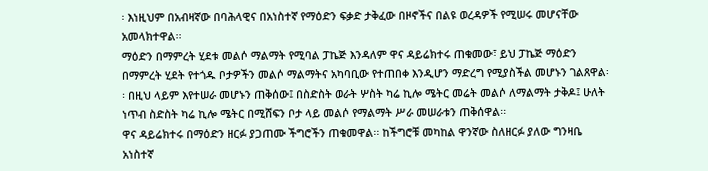፡ እነዚህም በአብዛኛው በባሕላዊና በአነስተኛ የማዕድን ፍቃድ ታቅፈው በዞኖችና በልዩ ወረዳዎች የሚሠሩ መሆናቸው አመላክተዋል፡፡
ማዕድን በማምረት ሂደቱ መልሶ ማልማት የሚባል ፓኬጅ እንዳለም ዋና ዳይሬክተሩ ጠቁመው፣ ይህ ፓኬጅ ማዕድን በማምረት ሂደት የተጎዱ ቦታዎችን መልሶ ማልማትና አካባቢው የተጠበቀ እንዲሆን ማድረግ የሚያስችል መሆኑን ገልጸዋል፡፡ በዚህ ላይም እየተሠራ መሆኑን ጠቅሰው፤ በስድስት ወራት ሦስት ካሬ ኪሎ ሜትር መሬት መልሶ ለማልማት ታቅዶ፤ ሁለት ነጥብ ስድስት ካሬ ኪሎ ሜትር በሚሸፍን ቦታ ላይ መልሶ የማልማት ሥራ መሠራቱን ጠቅሰዋል፡፡
ዋና ዳይሬክተሩ በማዕድን ዘርፉ ያጋጠሙ ችግሮችን ጠቁመዋል፡፡ ከችግሮቹ መካከል ዋንኛው ስለዘርፉ ያለው ግንዛቤ አነስተኛ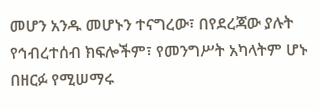መሆን አንዱ መሆኑን ተናግረው፣ በየደረጃው ያሉት የኅብረተሰብ ክፍሎችም፣ የመንግሥት አካላትም ሆኑ በዘርፉ የሚሠማሩ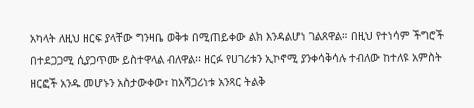አካላት ለዚህ ዘርፍ ያላቸው ግንዛቤ ወቅቱ በሚጠይቀው ልክ እንዳልሆነ ገልጸዋል። በዚህ የተነሳም ችግሮች በተደጋጋሚ ሲያጋጥሙ ይስተዋላል ብለዋል፡፡ ዘርፉ የሀገሪቱን ኢኮኖሚ ያንቀሳቅሳሉ ተብለው ከተለዩ አምስት ዘርፎች አንዱ መሆኑን አስታውቀው፣ ከአሻጋሪነቱ አንጻር ትልቅ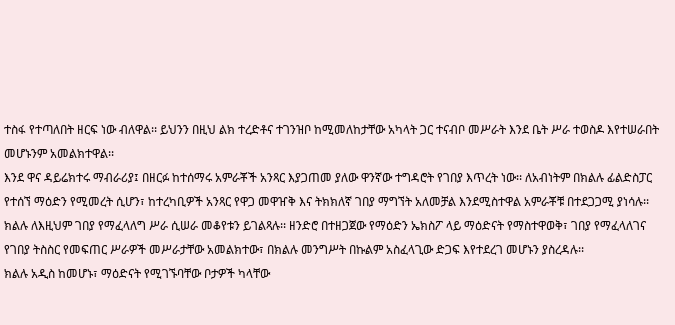ተስፋ የተጣለበት ዘርፍ ነው ብለዋል፡፡ ይህንን በዚህ ልክ ተረድቶና ተገንዝቦ ከሚመለከታቸው አካላት ጋር ተናብቦ መሥራት እንደ ቤት ሥራ ተወስዶ እየተሠራበት መሆኑንም አመልክተዋል፡፡
እንደ ዋና ዳይሬክተሩ ማብራሪያ፤ በዘርፉ ከተሰማሩ አምራቾች አንጻር እያጋጠመ ያለው ዋንኛው ተግዳሮት የገበያ እጥረት ነው፡፡ ለአብነትም በክልሉ ፊልድስፓር የተሰኘ ማዕድን የሚመረት ሲሆን፣ ከተረካቢዎች አንጻር የዋጋ መዋዠቅ እና ትክክለኛ ገበያ ማግኘት አለመቻል እንደሚስተዋል አምራቾቹ በተደጋጋሚ ያነሳሉ፡፡
ክልሉ ለእዚህም ገበያ የማፈላለግ ሥራ ሲሠራ መቆየቱን ይገልጻሉ፡፡ ዘንድሮ በተዘጋጀው የማዕድን ኤክስፖ ላይ ማዕድናት የማስተዋወቅ፣ ገበያ የማፈላለገና የገበያ ትስስር የመፍጠር ሥራዎች መሥራታቸው አመልክተው፣ በክልሉ መንግሥት በኩልም አስፈላጊው ድጋፍ እየተደረገ መሆኑን ያስረዳሉ፡፡
ክልሉ አዲስ ከመሆኑ፣ ማዕድናት የሚገኙባቸው ቦታዎች ካላቸው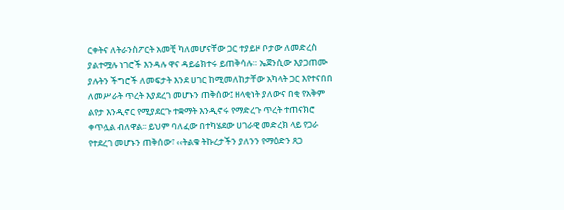ርቀትና ለትራንስፖርት አመቺ ካለመሆናቸው ጋር ተያይዞ ቦታው ለመድረስ ያልተሟሉ ነገሮች እንዳሉ ዋና ዳይሬክተሩ ይጠቅሳሉ። ኤጀንሲው እያጋጠሙ ያሉትን ችግሮች ለመፍታት እንደ ሀገር ከሚመለከታቸው አካላት ጋር እየተናበበ ለመሥራት ጥረት እያደረገ መሆኑን ጠቅሰው፤ ዘላቂነት ያለውና በቂ የአቅም ልየታ እንዲኖር የሚያደርጉ ተቋማት እንዲኖሩ የማድረጉ ጥረት ተጠናክሮ ቀጥሏል ብለዋል፡፡ ይህም ባለፈው በተካሄደው ሀገራዊ መድረክ ላይ የጋራ የተደረገ መሆኑን ጠቅሰው፣ ‹‹ትልቁ ትኩረታችን ያለንን የማዕድን ጸጋ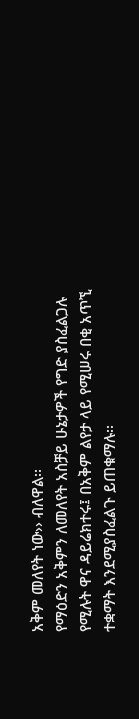አቅም መለየት ነው›› ብለዋል፡፡
የማዕድን አቅምን ለመለየት አስቻይ ሁኔታዎች የግድ ያስፈልጋሉ የሚሉት ዋና ዳይሬክተሩ፤ በአቅም ልየታ ላይ የሚሠሩ በቂ አጥኚ ተቋማት እንደሚያስፈልጉ ይጠቁማሉ፡፡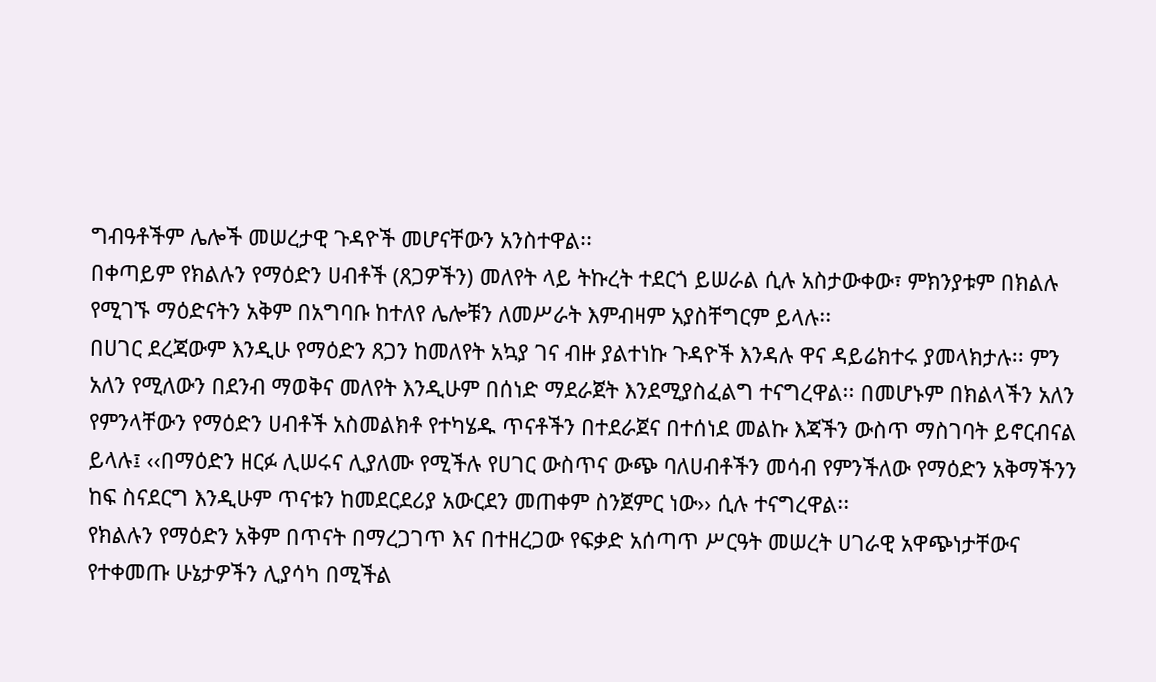ግብዓቶችም ሌሎች መሠረታዊ ጉዳዮች መሆናቸውን አንስተዋል፡፡
በቀጣይም የክልሉን የማዕድን ሀብቶች (ጸጋዎችን) መለየት ላይ ትኩረት ተደርጎ ይሠራል ሲሉ አስታውቀው፣ ምክንያቱም በክልሉ የሚገኙ ማዕድናትን አቅም በአግባቡ ከተለየ ሌሎቹን ለመሥራት እምብዛም አያስቸግርም ይላሉ፡፡
በሀገር ደረጃውም እንዲሁ የማዕድን ጸጋን ከመለየት አኳያ ገና ብዙ ያልተነኩ ጉዳዮች እንዳሉ ዋና ዳይሬክተሩ ያመላክታሉ፡፡ ምን አለን የሚለውን በደንብ ማወቅና መለየት እንዲሁም በሰነድ ማደራጀት እንደሚያስፈልግ ተናግረዋል፡፡ በመሆኑም በክልላችን አለን የምንላቸውን የማዕድን ሀብቶች አስመልክቶ የተካሄዱ ጥናቶችን በተደራጀና በተሰነደ መልኩ እጃችን ውስጥ ማስገባት ይኖርብናል ይላሉ፤ ‹‹በማዕድን ዘርፉ ሊሠሩና ሊያለሙ የሚችሉ የሀገር ውስጥና ውጭ ባለሀብቶችን መሳብ የምንችለው የማዕድን አቅማችንን ከፍ ስናደርግ እንዲሁም ጥናቱን ከመደርደሪያ አውርደን መጠቀም ስንጀምር ነው›› ሲሉ ተናግረዋል፡፡
የክልሉን የማዕድን አቅም በጥናት በማረጋገጥ እና በተዘረጋው የፍቃድ አሰጣጥ ሥርዓት መሠረት ሀገራዊ አዋጭነታቸውና የተቀመጡ ሁኔታዎችን ሊያሳካ በሚችል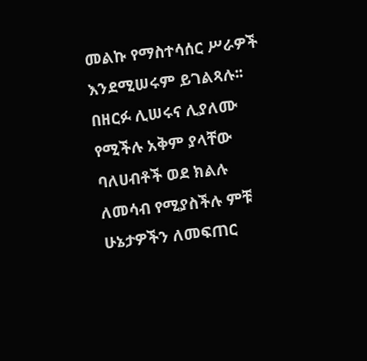መልኩ የማስተሳሰር ሥራዎች እንደሚሠሩም ይገልጻሉ፡፡ በዘርፉ ሊሠሩና ሊያለሙ የሚችሉ አቅም ያላቸው ባለሀብቶች ወደ ክልሉ ለመሳብ የሚያስችሉ ምቹ ሁኔታዎችን ለመፍጠር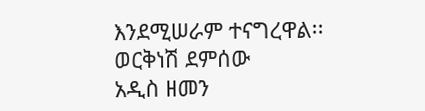እንደሚሠራም ተናግረዋል፡፡
ወርቅነሽ ደምሰው
አዲስ ዘመን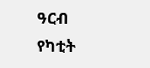ዓርብ የካቲት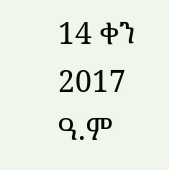14 ቀን 2017 ዓ.ም